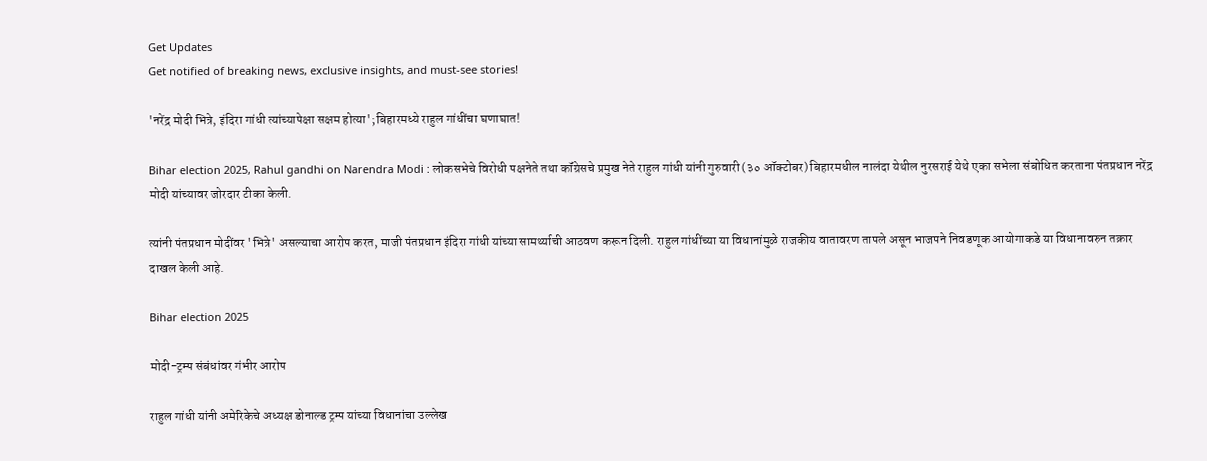Get Updates
Get notified of breaking news, exclusive insights, and must-see stories!

'नरेंद्र मोदी भित्रे, इंदिरा गांधी त्यांच्यापेक्षा सक्षम होत्या';बिहारमध्ये राहुल गांधींचा घणाघात!

Bihar election 2025, Rahul gandhi on Narendra Modi : लोकसभेचे विरोधी पक्षनेते तथा कॉंग्रेसचे प्रमुख नेते राहुल गांधी यांनी गुरुवारी (३० ऑक्टोबर) बिहारमधील नालंदा येथील नुरसराई येथे एका सभेला संबोधित करताना पंतप्रधान नरेंद्र मोदी यांच्यावर जोरदार टीका केली.

त्यांनी पंतप्रधान मोदींवर 'भित्रे' असल्याचा आरोप करत, माजी पंतप्रधान इंदिरा गांधी यांच्या सामर्थ्याची आठवण करून दिली. राहुल गांधींच्या या विधानांमुळे राजकीय वातावरण तापले असून भाजपने निवडणूक आयोगाकडे या विधानावरुन तक्रार दाखल केली आहे.

Bihar election 2025

मोदी-ट्रम्प संबंधांवर गंभीर आरोप

राहुल गांधी यांनी अमेरिकेचे अध्यक्ष डोनाल्ड ट्रम्प यांच्या विधानांचा उल्लेख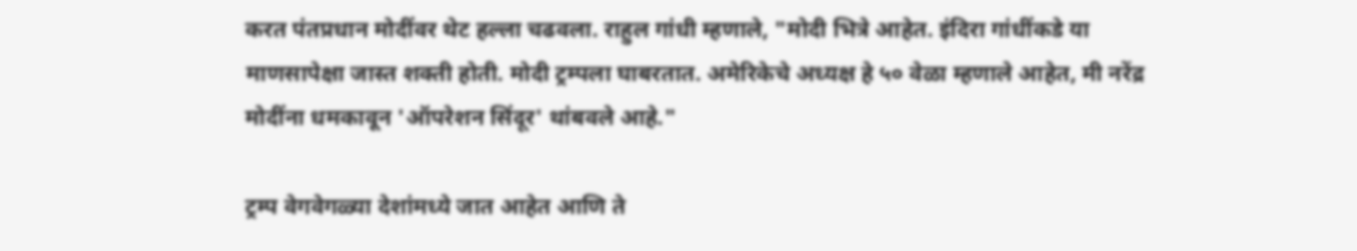करत पंतप्रधान मोदींवर थेट हल्ला चढवला. राहुल गांधी म्हणाले, "मोदी भित्रे आहेत. इंदिरा गांधींकडे या माणसापेक्षा जास्त शक्ती होती. मोदी ट्रम्पला घाबरतात. अमेरिकेचे अध्यक्ष हे ५० वेळा म्हणाले आहेत, मी नरेंद्र मोदींना धमकावून 'ऑपरेशन सिंदूर' थांबवले आहे."

ट्रम्प वेगवेगळ्या देशांमध्ये जात आहेत आणि ते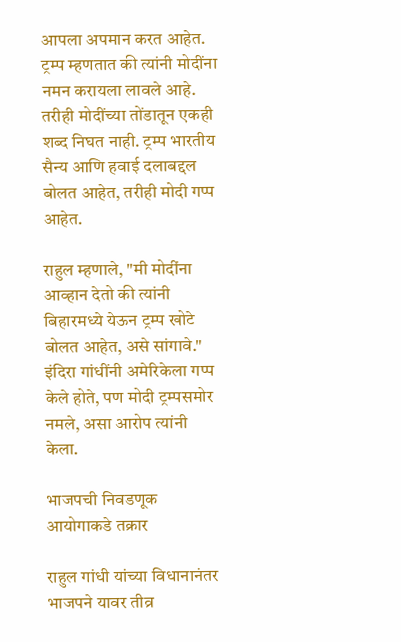आपला अपमान करत आहेत. ट्रम्प म्हणतात की त्यांनी मोदींना नमन करायला लावले आहे. तरीही मोदींच्या तोंडातून एकही शब्द निघत नाही. ट्रम्प भारतीय सैन्य आणि हवाई दलाबद्दल बोलत आहेत, तरीही मोदी गप्प आहेत.

राहुल म्हणाले, "मी मोदींना आव्हान देतो की त्यांनी बिहारमध्ये येऊन ट्रम्प खोटे बोलत आहेत, असे सांगावे." इंदिरा गांधींनी अमेरिकेला गप्प केले होते, पण मोदी ट्रम्पसमोर नमले, असा आरोप त्यांनी केला.

भाजपची निवडणूक आयोगाकडे तक्रार

राहुल गांधी यांच्या विधानानंतर भाजपने यावर तीव्र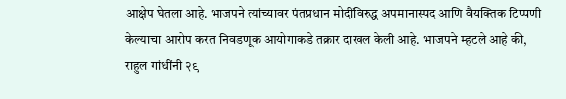आक्षेप घेतला आहे. भाजपने त्यांच्यावर पंतप्रधान मोदींविरुद्ध अपमानास्पद आणि वैयक्तिक टिप्पणी केल्याचा आरोप करत निवडणूक आयोगाकडे तक्रार दाखल केली आहे. भाजपने म्हटले आहे की, राहुल गांधींनी २९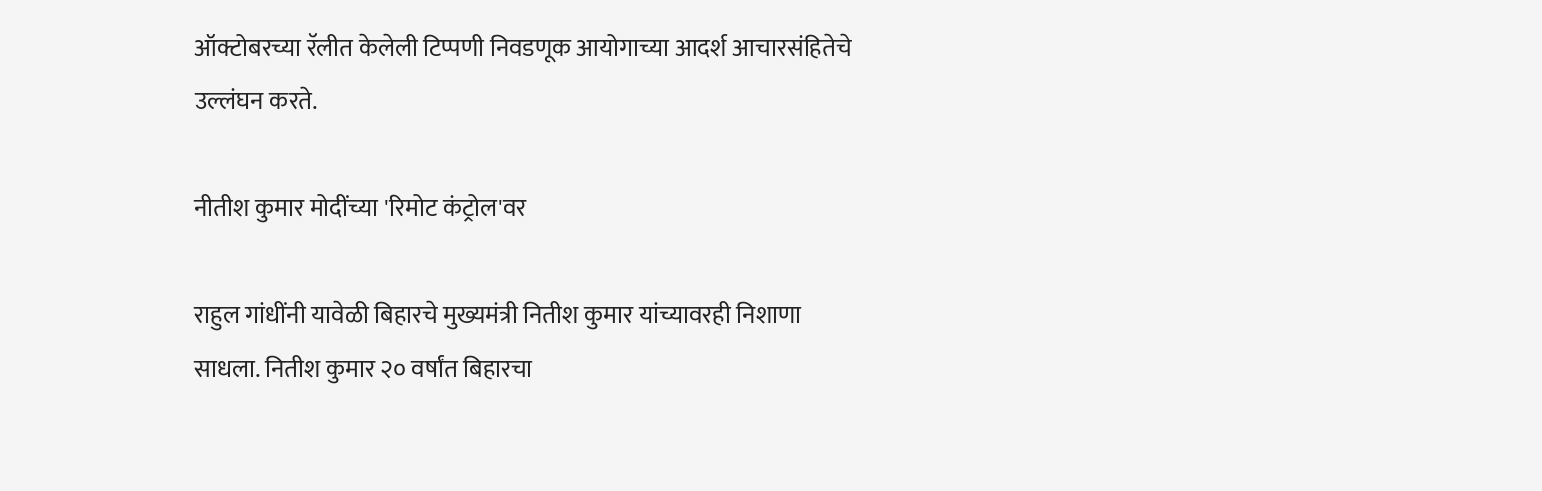ऑक्टोबरच्या रॅलीत केलेली टिप्पणी निवडणूक आयोगाच्या आदर्श आचारसंहितेचे उल्लंघन करते.

नीतीश कुमार मोदींच्या 'रिमोट कंट्रोल'वर

राहुल गांधींनी यावेळी बिहारचे मुख्यमंत्री नितीश कुमार यांच्यावरही निशाणा साधला. नितीश कुमार २० वर्षांत बिहारचा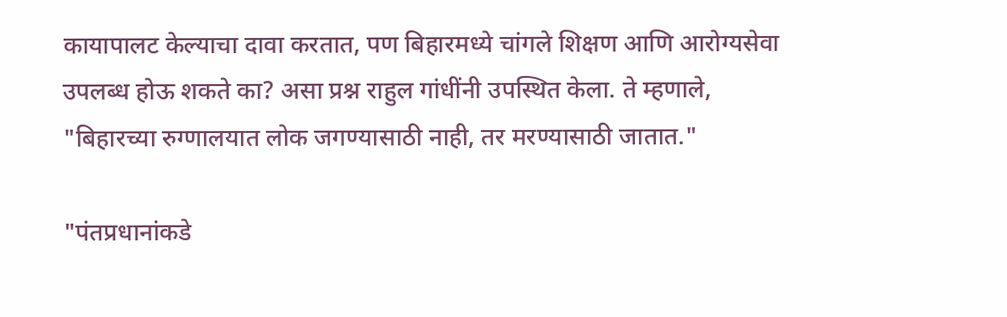कायापालट केल्याचा दावा करतात, पण बिहारमध्ये चांगले शिक्षण आणि आरोग्यसेवा उपलब्ध होऊ शकते का? असा प्रश्न राहुल गांधींनी उपस्थित केला. ते म्हणाले, "बिहारच्या रुग्णालयात लोक जगण्यासाठी नाही, तर मरण्यासाठी जातात."

"पंतप्रधानांकडे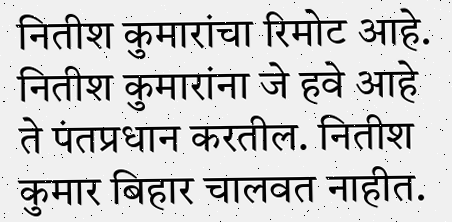नितीश कुमारांचा रिमोट आहे. नितीश कुमारांना जे हवे आहे ते पंतप्रधान करतील. नितीश कुमार बिहार चालवत नाहीत.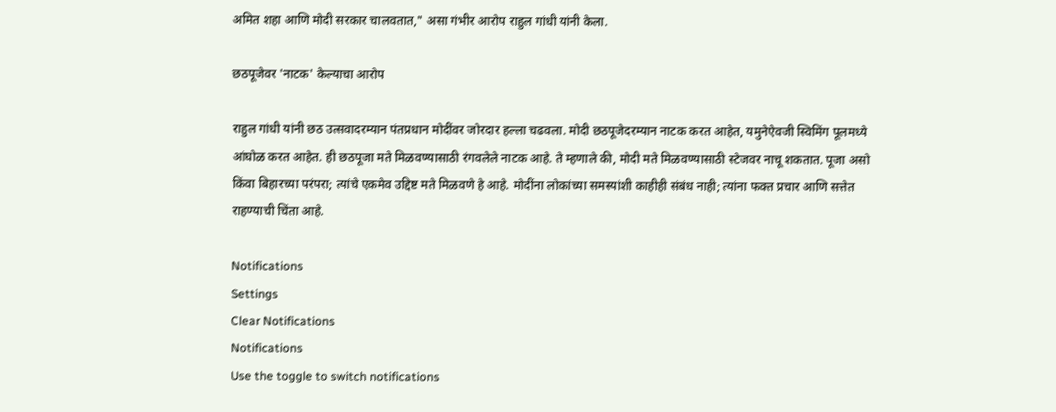अमित शहा आणि मोदी सरकार चालवतात," असा गंभीर आरोप राहुल गांधी यांनी केला.

छठपूजेवर 'नाटक' केल्याचा आरोप

राहुल गांधी यांनी छठ उत्सवादरम्यान पंतप्रधान मोदींवर जोरदार हल्ला चढवला. मोदी छठपूजेदरम्यान नाटक करत आहेत, यमुनेऐवजी स्विमिंग पूलमध्ये आंघोळ करत आहेत. ही छठपूजा मते मिळवण्यासाठी रंगवलेले नाटक आहे. ते म्हणाले की, मोदी मते मिळवण्यासाठी स्टेजवर नाचू शकतात. पूजा असो किंवा बिहारच्या परंपरा; त्यांचे एकमेव उद्दिष्ट मते मिळवणे हे आहे. मोदींना लोकांच्या समस्यांशी काहीही संबंध नाही; त्यांना फक्त प्रचार आणि सत्तेत राहण्याची चिंता आहे.

Notifications
Settings
Clear Notifications
Notifications
Use the toggle to switch notifications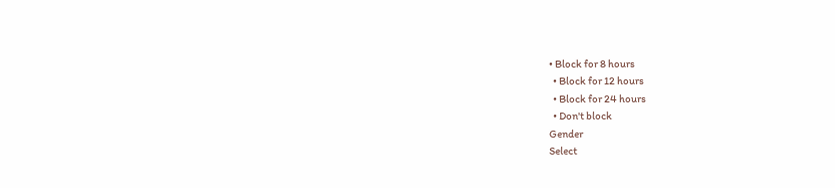• Block for 8 hours
  • Block for 12 hours
  • Block for 24 hours
  • Don't block
Gender
Select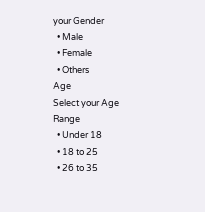your Gender
  • Male
  • Female
  • Others
Age
Select your Age Range
  • Under 18
  • 18 to 25
  • 26 to 35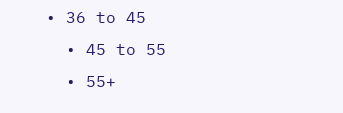• 36 to 45
  • 45 to 55
  • 55+